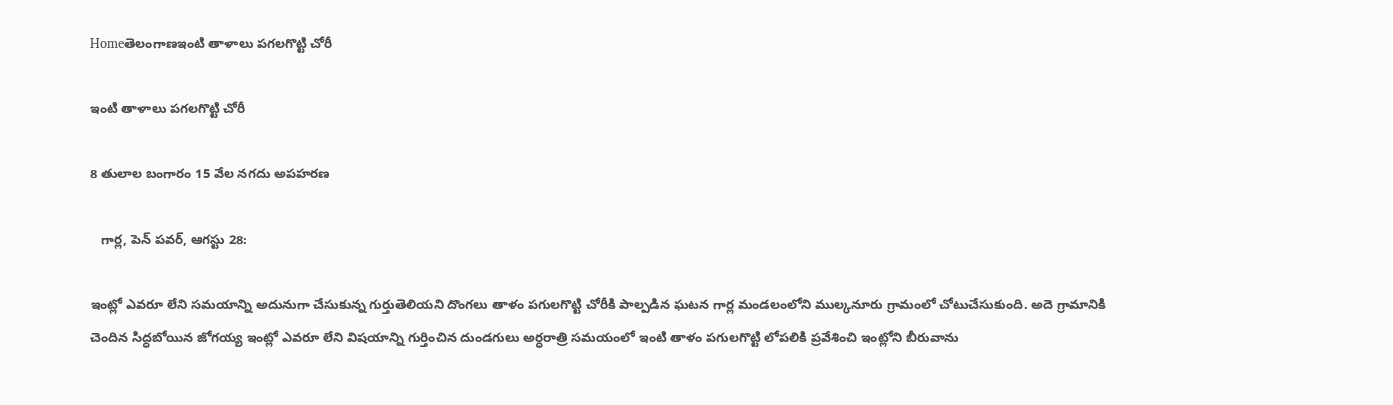Homeతెలంగాణఇంటి తాళాలు పగలగొట్టి చోరీ

ఇంటి తాళాలు పగలగొట్టి చోరీ

8 తులాల బంగారం 15 వేల నగదు అపహరణ

   గార్ల, పెన్ పవర్, ఆగస్టు 28:

ఇంట్లో ఎవరూ లేని సమయాన్ని అదునుగా చేసుకున్న గుర్తుతెలియని దొంగలు తాళం పగులగొట్టి చోరీకి పాల్పడిన ఘటన గార్ల మండలంలోని ముల్కనూరు గ్రామంలో చోటుచేసుకుంది. అదె గ్రామానికి చెందిన సిద్ధబోయిన జోగయ్య ఇంట్లో ఎవరూ లేని విషయాన్ని గుర్తించిన దుండగులు అర్ధరాత్రి సమయంలో ఇంటి తాళం పగులగొట్టి లోపలికి ప్రవేశించి ఇంట్లోని బీరువాను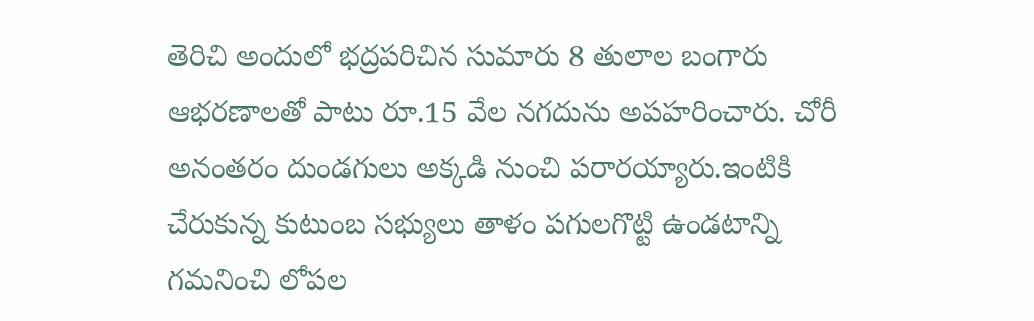తెరిచి అందులో భద్రపరిచిన సుమారు 8 తులాల బంగారు ఆభరణాలతో పాటు రూ.15 వేల నగదును అపహరించారు. చోరీ అనంతరం దుండగులు అక్కడి నుంచి పరారయ్యారు.ఇంటికి చేరుకున్న కుటుంబ సభ్యులు తాళం పగులగొట్టి ఉండటాన్ని గమనించి లోపల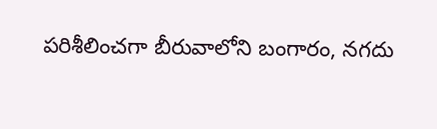పరిశీలించగా బీరువాలోని బంగారం, నగదు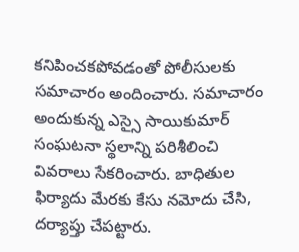కనిపించకపోవడంతో పోలీసులకు సమాచారం అందించారు. సమాచారం అందుకున్న ఎస్సై సాయికుమార్ సంఘటనా స్థలాన్ని పరిశీలించి వివరాలు సేకరించారు. బాధితుల ఫిర్యాదు మేరకు కేసు నమోదు చేసి, దర్యాప్తు చేపట్టారు.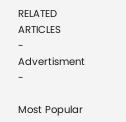RELATED ARTICLES
- Advertisment -

Most Popular